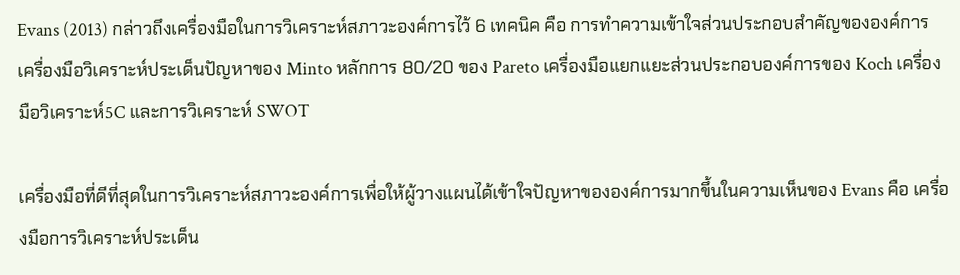Evans (2013) กล่าวถึงเครื่องมือในการวิเคราะห์สภาวะองค์การไว้ 6 เทคนิค คือ การทำความเข้าใจส่วนประกอบสำคัญขององค์การ เครื่องมือวิเคราะห์ประเด็นปัญหาของ Minto หลักการ 80/20 ของ Pareto เครื่องมือแยกแยะส่วนประกอบองค์การของ Koch เครื่องมือวิเคราะห์5C และการวิเคราะห์ SWOT

เครื่องมือที่ดีที่สุดในการวิเคราะห์สภาวะองค์การเพื่อให้ผู้วางแผนได้เข้าใจปัญหาขององค์การมากขึ้นในความเห็นของ Evans คือ เครื่องมือการวิเคราะห์ประเด็น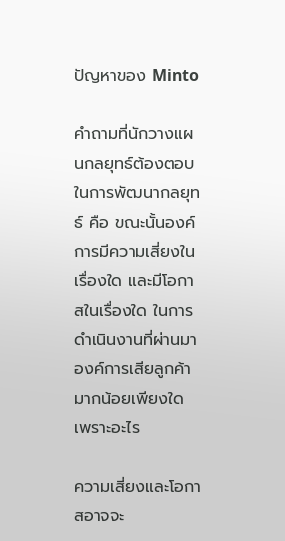ปัญหาของ Minto

คำถามที่นักวางแผนกลยุทธ์ต้องตอบในการพัฒนากลยุทธ์ คือ ขณะนั้นองค์การมีความเสี่ยงในเรื่องใด และมีโอกาสในเรื่องใด ในการดำเนินงานที่ผ่านมาองค์การเสียลูกค้ามากน้อยเพียงใด เพราะอะไร

ความเสี่ยงและโอกาสอาจจะ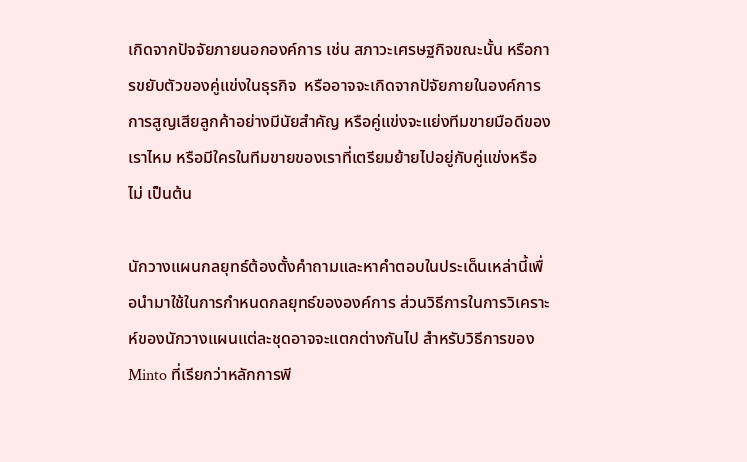เกิดจากปัจจัยภายนอกองค์การ เช่น สภาวะเศรษฐกิจขณะนั้น หรือการขยับตัวของคู่แข่งในธุรกิจ  หรืออาจจะเกิดจากปัจัยภายในองค์การ การสูญเสียลูกค้าอย่างมีนัยสำคัญ หรือคู่แข่งจะแย่งทีมขายมือดีของเราไหม หรือมีใครในทีมขายของเราที่เตรียมย้ายไปอยู่กับคู่แข่งหรือไม่ เป็นต้น

นักวางแผนกลยุทธ์ต้องตั้งคำถามและหาคำตอบในประเด็นเหล่านี้เพื่อนำมาใช้ในการกำหนดกลยุทธ์ขององค์การ ส่วนวิธีการในการวิเคราะห์ของนักวางแผนแต่ละชุดอาจจะแตกต่างกันไป สำหรับวิธีการของ Minto ที่เรียกว่าหลักการพี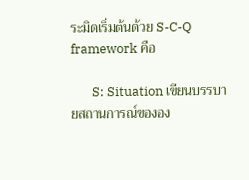ระมิดเริ่มต้นด้วย S-C-Q  framework คือ

       S: Situation เขียนบรรบายสถานการณ์ขององ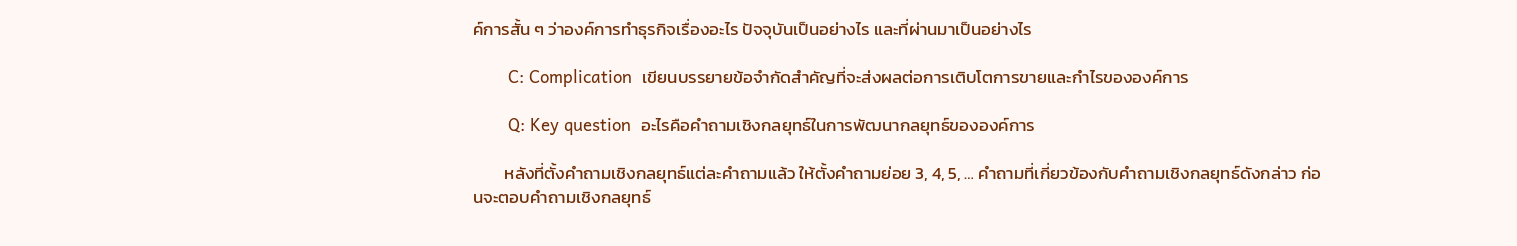ค์การสั้น ๆ ว่าองค์การทำธุรกิจเรื่องอะไร ปัจจุบันเป็นอย่างไร และที่ผ่านมาเป็นอย่างไร

       C: Complication  เขียนบรรยายข้อจำกัดสำคัญที่จะส่งผลต่อการเติบโตการขายและกำไรขององค์การ

       Q: Key question  อะไรคือคำถามเชิงกลยุทธ์ในการพัฒนากลยุทธ์ขององค์การ

        หลังที่ตั้งคำถามเชิงกลยุทธ์แต่ละคำถามแล้ว ให้ตั้งคำถามย่อย 3, 4, 5, … คำถามที่เกี่ยวข้องกับคำถามเชิงกลยุทธ์ดังกล่าว ก่อนจะตอบคำถามเชิงกลยุทธ์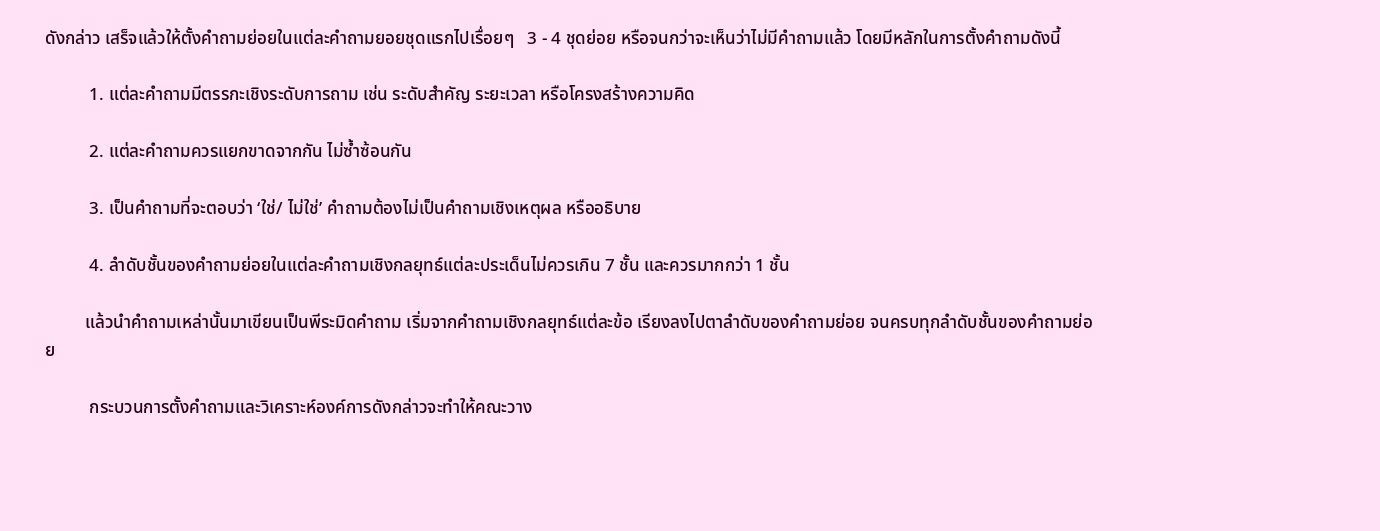ดังกล่าว เสร็จแล้วให้ตั้งคำถามย่อยในแต่ละคำถามยอยชุดแรกไปเรื่อยๆ   3 - 4 ชุดย่อย หรือจนกว่าจะเห็นว่าไม่มีคำถามแล้ว โดยมีหลักในการตั้งคำถามดังนี้

          1. แต่ละคำถามมีตรรกะเชิงระดับการถาม เช่น ระดับสำคัญ ระยะเวลา หรือโครงสร้างความคิด

          2. แต่ละคำถามควรแยกขาดจากกัน ไม่ซ้ำซ้อนกัน

          3. เป็นคำถามที่จะตอบว่า ‘ใช่/ ไม่ใช่’ คำถามต้องไม่เป็นคำถามเชิงเหตุผล หรืออธิบาย

          4. ลำดับชั้นของคำถามย่อยในแต่ละคำถามเชิงกลยุทธ์แต่ละประเด็นไม่ควรเกิน 7 ชั้น และควรมากกว่า 1 ชั้น

         แล้วนำคำถามเหล่านั้นมาเขียนเป็นพีระมิดคำถาม เริ่มจากคำถามเชิงกลยุทธ์แต่ละข้อ เรียงลงไปตาลำดับของคำถามย่อย จนครบทุกลำดับชั้นของคำถามย่อย

          กระบวนการตั้งคำถามและวิเคราะห์องค์การดังกล่าวจะทำให้คณะวาง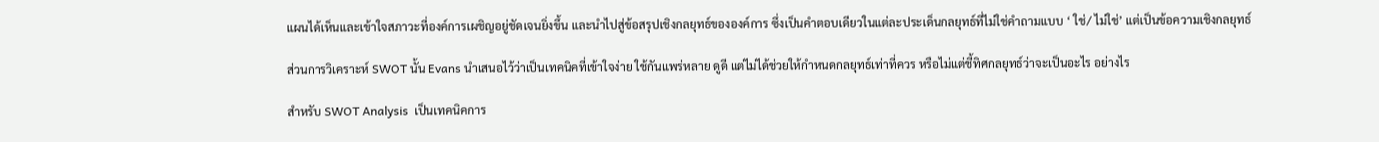แผนได้เห็นและเข้าใจสภาวะที่องค์การเผชิญอยู่ชัดเจนยิ่งขึ้น และนำไปสู่ข้อสรุปเชิงกลยุทธ์ขององค์การ ซึ่งเป็นคำตอบเดียวในแต่ละประเด็นกลยุทธ์ที่ไม่ใช่คำถามแบบ ‘ ใช่/ ไม่ใช่’ แต่เป็นข้อความเชิงกลยุทธ์

ส่วนการวิเคราะห์ SWOT นั้น Evans นำเสนอไว้ว่าเป็นเทคนิคที่เข้าใจง่าย ใช้กันแพร่หลาย ดูดี แต่ไม่ได้ช่วยให้กำหนดกลยุทธ์เท่าที่ควร หรือไม่แต่ชี้ทิศกลยุทธ์ว่าจะเป็นอะไร อย่างไร

สำหรับ SWOT Analysis  เป็นเทคนิคการ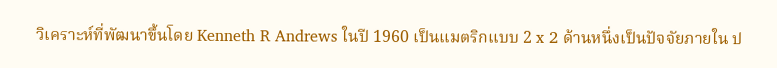วิเคราะห์ที่พัฒนาขึ้นโดย Kenneth R Andrews ในปี 1960 เป็นแมตริกแบบ 2 x 2 ด้านหนึ่งเป็นปัจจัยภายใน ป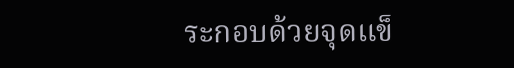ระกอบด้วยจุดแข็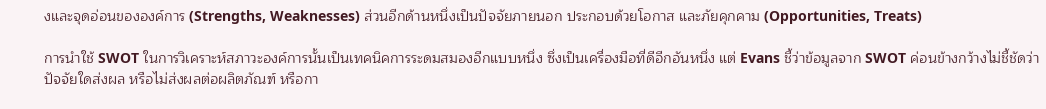งและจุดอ่อนขององค์การ (Strengths, Weaknesses) ส่วนอีกด้านหนึ่งเป็นปัจจัยภายนอก ประกอบด้วยโอกาส และภัยคุกคาม (Opportunities, Treats)

การนำใช้ SWOT ในการวิเคราะห์สภาวะองค์การนั้นเป็นเทคนิคการระดมสมองอีกแบบหนึ่ง ซึ่งเป็นเครื่องมือที่ดีอีกอันหนึ่ง แต่ Evans ชี้ว่าข้อมูลจาก SWOT ค่อนข้างกว้างไม่ชี้ชัดว่าปัจจัยใดส่งผล หรือไม่ส่งผลต่อผลิตภัณฑ์ หรือกา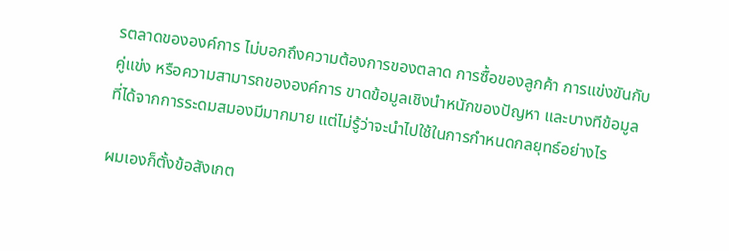รตลาดขององค์การ ไม่บอกถึงความต้องการของตลาด การซื้อของลูกค้า การแข่งขันกับคู่แข่ง หรือความสามารถขององค์การ ขาดข้อมูลเชิงนำหนักของปัญหา และบางทีข้อมูลที่ได้จากการระดมสมองมีมากมาย แต่ไม่รู้ว่าจะนำไปใช้ในการกำหนดกลยุทธ์อย่างไร

ผมเองก็ตั้งข้อสังเกต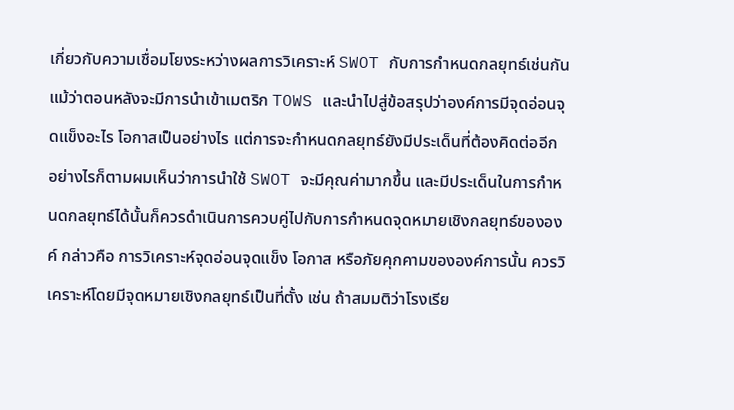เกี่ยวกับความเชื่อมโยงระหว่างผลการวิเคราะห์ SWOT กับการกำหนดกลยุทธ์เช่นกัน แม้ว่าตอนหลังจะมีการนำเข้าเมตริก TOWS และนำไปสู่ข้อสรุปว่าองค์การมีจุดอ่อนจุดแข็งอะไร โอกาสเป็นอย่างไร แต่การจะกำหนดกลยุทธ์ยังมีประเด็นที่ต้องคิดต่ออีก อย่างไรก็ตามผมเห็นว่าการนำใช้ SWOT จะมีคุณค่ามากขึ้น และมีประเด็นในการกำหนดกลยุทธ์ได้นั้นก็ควรดำเนินการควบคู่ไปกับการกำหนดจุดหมายเชิงกลยุทธ์ขององค์ กล่าวคือ การวิเคราะห์จุดอ่อนจุดแข็ง โอกาส หรือภัยคุกคามขององค์การนั้น ควรวิเคราะห์โดยมีจุดหมายเชิงกลยุทธ์เป็นที่ตั้ง เช่น ถ้าสมมติว่าโรงเรีย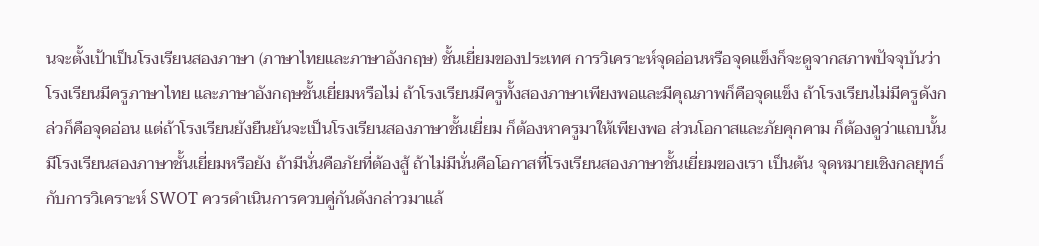นจะตั้งเป้าเป็นโรงเรียนสองภาษา (ภาษาไทยและภาษาอังกฤษ) ชั้นเยี่ยมของประเทศ การวิเคราะห์จุดอ่อนหรือจุดแข็งก็จะดูจากสภาพปัจจุบันว่าโรงเรียนมีครูภาษาไทย และภาษาอังกฤษชั้นเยี่ยมหรือไม่ ถ้าโรงเรียนมีครูทั้งสองภาษาเพียงพอและมีคุณภาพก็คือจุดแข็ง ถ้าโรงเรียนไม่มีครูดังกล่วก็คือจุดอ่อน แต่ถ้าโรงเรียนยังยืนยันจะเป็นโรงเรียนสองภาษาชั้นเยี่ยม ก็ต้องหาครูมาให้เพียงพอ ส่วนโอกาสและภัยคุกคาม ก็ต้องดูว่าแถบนั้นมีโรงเรียนสองภาษาชั้นเยี่ยมหรือยัง ถ้ามีนั่นคือภัยที่ต้องสู้ ถ้าไม่มีนั่นคือโอกาสที่โรงเรียนสองภาษาชั้นเยี่ยมของเรา เป็นต้น จุดหมายเชิงกลยุทธ์กับการวิเคราะห์ SWOT ควรดำเนินการควบคู่กันดังกล่าวมาแล้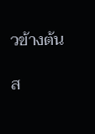วข้างต้น

ส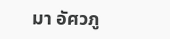มา อัศวภู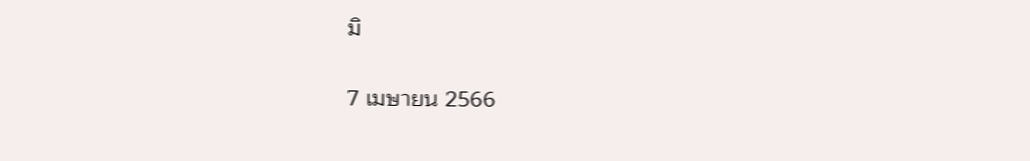มิ

7 เมษายน 2566